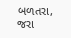બળતરા, જરા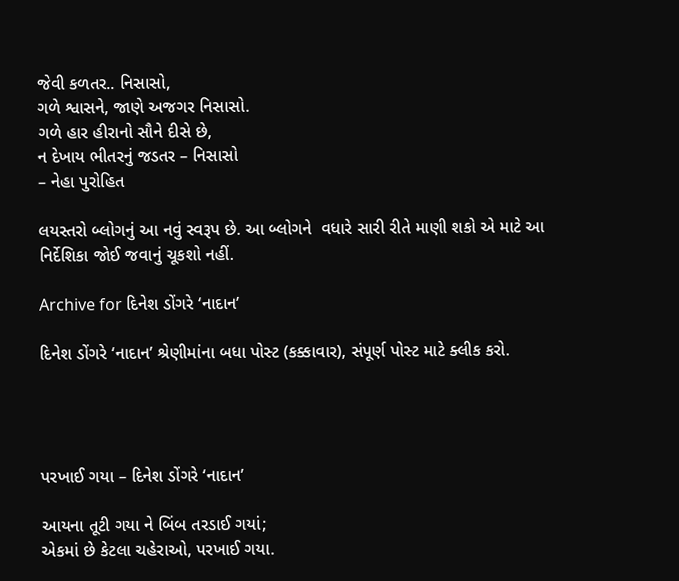જેવી કળતર.. નિસાસો,
ગળે શ્વાસને, જાણે અજગર નિસાસો.
ગળે હાર હીરાનો સૌને દીસે છે,
ન દેખાય ભીતરનું જડતર – નિસાસો
– નેહા પુરોહિત

લયસ્તરો બ્લોગનું આ નવું સ્વરૂપ છે. આ બ્લોગને  વધારે સારી રીતે માણી શકો એ માટે આ નિર્દેશિકા જોઈ જવાનું ચૂકશો નહીં.

Archive for દિનેશ ડોંગરે ‘નાદાન’

દિનેશ ડોંગરે ‘નાદાન’ શ્રેણીમાંના બધા પોસ્ટ (કક્કાવાર), સંપૂર્ણ પોસ્ટ માટે ક્લીક કરો.




પરખાઈ ગયા – દિનેશ ડોંગરે ‘નાદાન’

આયના તૂટી ગયા ને બિંબ તરડાઈ ગયાં;
એકમાં છે કેટલા ચહેરાઓ, પરખાઈ ગયા.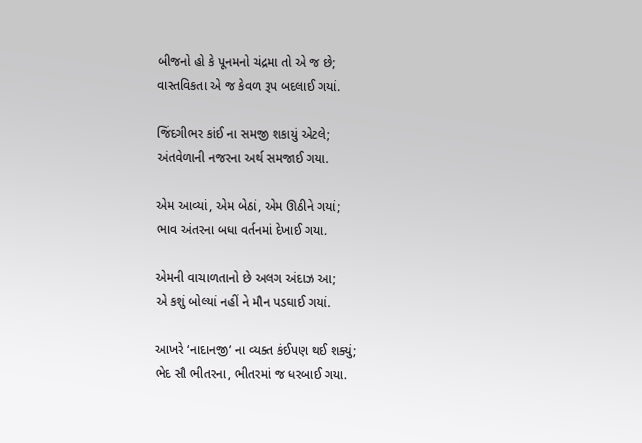બીજનો હો કે પૂનમનો ચંદ્રમા તો એ જ છે;
વાસ્તવિકતા એ જ કેવળ રૂપ બદલાઈ ગયાં.

જિંદગીભર કાંઈ ના સમજી શકાયું એટલે;
અંતવેળાની નજરના અર્થ સમજાઈ ગયા.

એમ આવ્યાં, એમ બેઠાં, એમ ઊઠીને ગયાં;
ભાવ અંતરના બધા વર્તનમાં દેખાઈ ગયા.

એમની વાચાળતાનો છે અલગ અંદાઝ આ;
એ કશું બોલ્યાં નહીં ને મૌન પડઘાઈ ગયાં.

આખરે ‘નાદાનજી’ ના વ્યક્ત કંઈપણ થઈ શક્યું;
ભેદ સૌ ભીતરના, ભીતરમાં જ ધરબાઈ ગયા.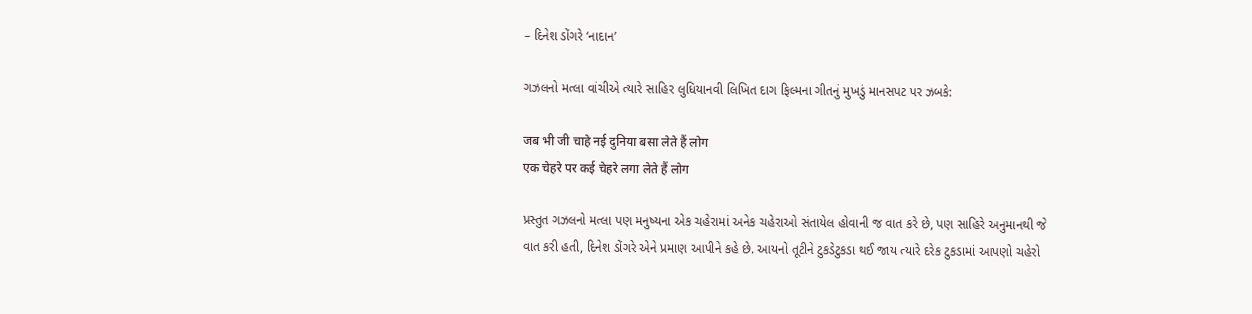– દિનેશ ડોંગરે ‘નાદાન’

ગઝલનો મત્લા વાંચીએ ત્યારે સાહિર લુધિયાનવી લિખિત દાગ ફિલ્મના ગીતનું મુખડું માનસપટ પર ઝબકે:

जब भी जी चाहे नई दुनिया बसा लेते हैं लोग
एक चेहरे पर कई चेहरे लगा लेते हैं लोग

પ્રસ્તુત ગઝલનો મત્લા પણ મનુષ્યના એક ચહેરામાં અનેક ચહેરાઓ સંતાયેલ હોવાની જ વાત કરે છે, પણ સાહિરે અનુમાનથી જે વાત કરી હતી, દિનેશ ડોંગરે એને પ્રમાણ આપીને કહે છે. આયનો તૂટીને ટુકડેટુકડા થઈ જાય ત્યારે દરેક ટુકડામાં આપણો ચહેરો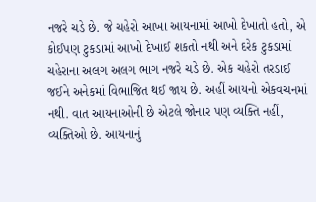નજરે ચડે છે. જે ચહેરો આખા આયનામાં આખો દેખાતો હતો, એ કોઈપણ ટુકડામાં આખો દેખાઈ શકતો નથી અને દરેક ટુકડામાં ચહેરાના અલગ અલગ ભાગ નજરે ચડે છે. એક ચહેરો તરડાઈ જઈને અનેકમાં વિભાજિત થઈ જાય છે. અહીં આયનો એકવચનમાં નથી. વાત આયનાઓની છે એટલે જોનાર પણ વ્યક્તિ નહીં, વ્યક્તિઓ છે. આયનાનું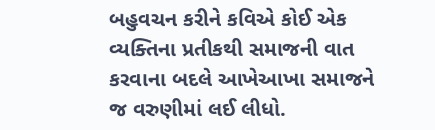બહુવચન કરીને કવિએ કોઈ એક વ્યક્તિના પ્રતીકથી સમાજની વાત કરવાના બદલે આખેઆખા સમાજને જ વરુણીમાં લઈ લીધો.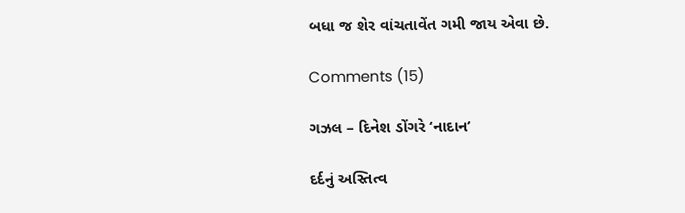બધા જ શેર વાંચતાવેંત ગમી જાય એવા છે.

Comments (15)

ગઝલ – દિનેશ ડોંગરે ‘નાદાન’

દર્દનું અસ્તિત્વ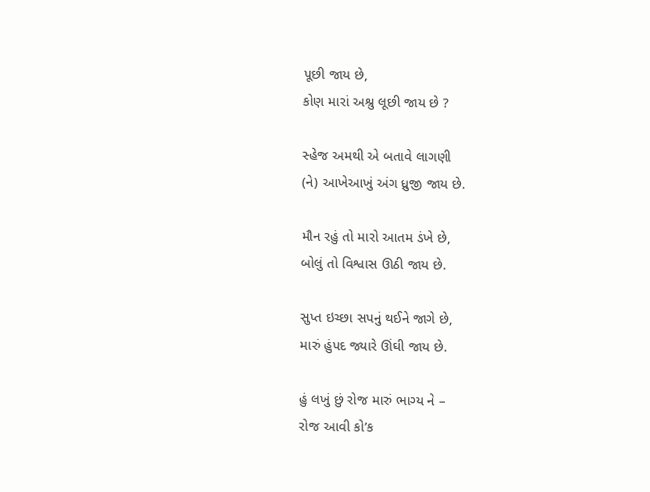પૂછી જાય છે,
કોણ મારાં અશ્રુ લૂછી જાય છે ?

સ્હેજ અમથી એ બતાવે લાગણી
(ને) આખેઆખું અંગ ધ્રુજી જાય છે.

મૌન રહું તો મારો આતમ ડંખે છે,
બોલું તો વિશ્વાસ ઊઠી જાય છે.

સુપ્ત ઇચ્છા સપનું થઈને જાગે છે,
મારું હુંપદ જ્યારે ઊંઘી જાય છે.

હું લખું છું રોજ મારું ભાગ્ય ને –
રોજ આવી કો’ક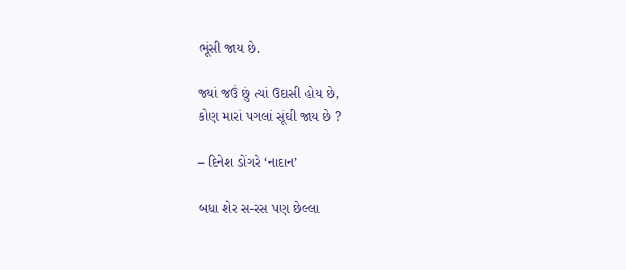ભૂંસી જાય છે.

જ્યાં જઉં છું ત્યાં ઉદાસી હોય છે,
કોણ મારાં પગલાં સૂંઘી જાય છે ?

– દિનેશ ડોંગરે ‘નાદાન’

બધા શેર સ-રસ પણ છેલ્લા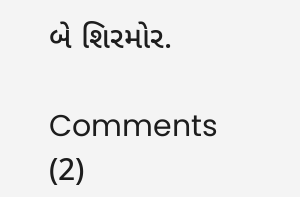બે શિરમોર.

Comments (2)